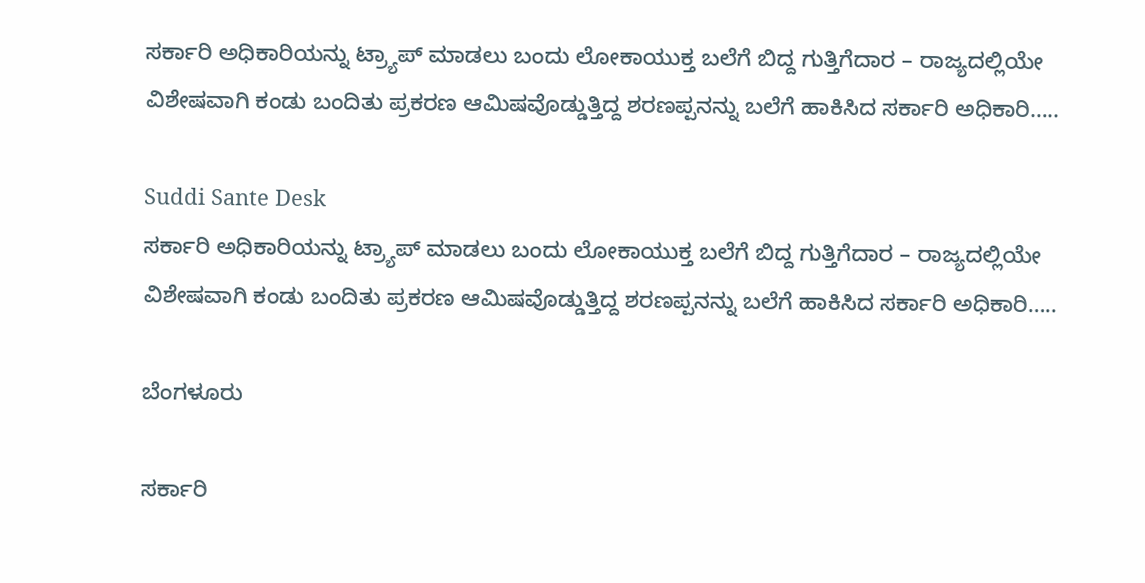ಸರ್ಕಾರಿ ಅಧಿಕಾರಿಯನ್ನು ಟ್ರ್ಯಾಪ್ ಮಾಡಲು ಬಂದು ಲೋಕಾಯುಕ್ತ ಬಲೆಗೆ ಬಿದ್ದ ಗುತ್ತಿಗೆದಾರ – ರಾಜ್ಯದಲ್ಲಿಯೇ ವಿಶೇಷವಾಗಿ ಕಂಡು ಬಂದಿತು ಪ್ರಕರಣ ಆಮಿಷವೊಡ್ಡುತ್ತಿದ್ದ ಶರಣಪ್ಪನನ್ನು ಬಲೆಗೆ ಹಾಕಿಸಿದ ಸರ್ಕಾರಿ ಅಧಿಕಾರಿ…..

Suddi Sante Desk
ಸರ್ಕಾರಿ ಅಧಿಕಾರಿಯನ್ನು ಟ್ರ್ಯಾಪ್ ಮಾಡಲು ಬಂದು ಲೋಕಾಯುಕ್ತ ಬಲೆಗೆ ಬಿದ್ದ ಗುತ್ತಿಗೆದಾರ – ರಾಜ್ಯದಲ್ಲಿಯೇ ವಿಶೇಷವಾಗಿ ಕಂಡು ಬಂದಿತು ಪ್ರಕರಣ ಆಮಿಷವೊಡ್ಡುತ್ತಿದ್ದ ಶರಣಪ್ಪನನ್ನು ಬಲೆಗೆ ಹಾಕಿಸಿದ ಸರ್ಕಾರಿ ಅಧಿಕಾರಿ…..

ಬೆಂಗಳೂರು

ಸರ್ಕಾರಿ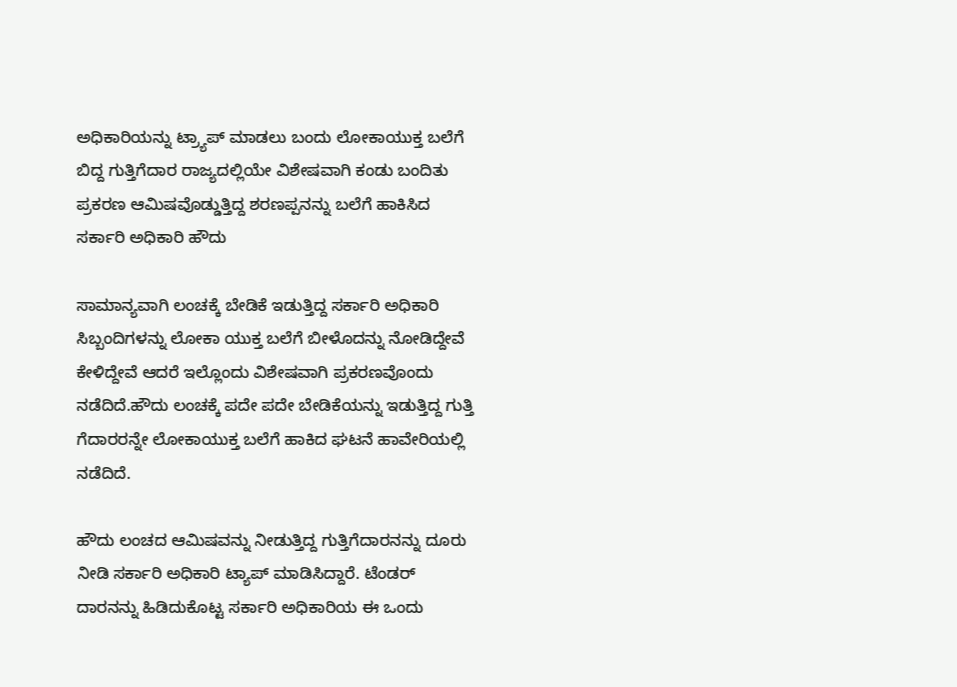ಅಧಿಕಾರಿಯನ್ನು ಟ್ರ್ಯಾಪ್ ಮಾಡಲು ಬಂದು ಲೋಕಾಯುಕ್ತ ಬಲೆಗೆ ಬಿದ್ದ ಗುತ್ತಿಗೆದಾರ ರಾಜ್ಯದಲ್ಲಿಯೇ ವಿಶೇಷವಾಗಿ ಕಂಡು ಬಂದಿತು ಪ್ರಕರಣ ಆಮಿಷವೊಡ್ಡುತ್ತಿದ್ದ ಶರಣಪ್ಪನನ್ನು ಬಲೆಗೆ ಹಾಕಿಸಿದ ಸರ್ಕಾರಿ ಅಧಿಕಾರಿ ಹೌದು

ಸಾಮಾನ್ಯವಾಗಿ ಲಂಚಕ್ಕೆ ಬೇಡಿಕೆ ಇಡುತ್ತಿದ್ದ ಸರ್ಕಾರಿ ಅಧಿಕಾರಿ ಸಿಬ್ಬಂದಿಗಳನ್ನು ಲೋಕಾ ಯುಕ್ತ ಬಲೆಗೆ ಬೀಳೊದನ್ನು ನೋಡಿದ್ದೇವೆ ಕೇಳಿದ್ದೇವೆ ಆದರೆ ಇಲ್ಲೊಂದು ವಿಶೇಷವಾಗಿ ಪ್ರಕರಣವೊಂದು ನಡೆದಿದೆ.ಹೌದು ಲಂಚಕ್ಕೆ ಪದೇ ಪದೇ ಬೇಡಿಕೆಯನ್ನು ಇಡುತ್ತಿದ್ದ ಗುತ್ತಿ ಗೆದಾರರನ್ನೇ ಲೋಕಾಯುಕ್ತ ಬಲೆಗೆ ಹಾಕಿದ ಘಟನೆ ಹಾವೇರಿಯಲ್ಲಿ ನಡೆದಿದೆ.

ಹೌದು ಲಂಚದ ಆಮಿಷವನ್ನು ನೀಡುತ್ತಿದ್ದ ಗುತ್ತಿಗೆದಾರನನ್ನು ದೂರು ನೀಡಿ ಸರ್ಕಾರಿ ಅಧಿಕಾರಿ ಟ್ಯಾಪ್ ಮಾಡಿಸಿದ್ದಾರೆ. ಟೆಂಡರ್‌ ದಾರನನ್ನು ಹಿಡಿದುಕೊಟ್ಟ ಸರ್ಕಾರಿ ಅಧಿಕಾರಿಯ ಈ ಒಂದು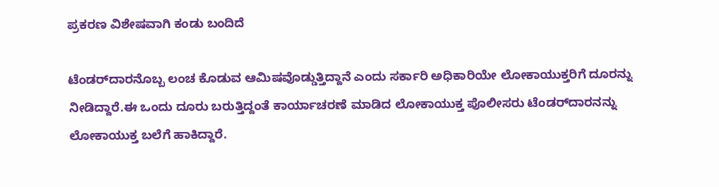ಪ್ರಕರಣ ವಿಶೇಷವಾಗಿ ಕಂಡು ಬಂದಿದೆ

ಟೆಂಡರ್‌ದಾರನೊಬ್ಬ ಲಂಚ ಕೊಡುವ ಆಮಿಷವೊಡ್ಡುತ್ತಿದ್ದಾನೆ ಎಂದು ಸರ್ಕಾರಿ ಅಧಿಕಾರಿಯೇ ಲೋಕಾಯುಕ್ತರಿಗೆ ದೂರನ್ನು ನೀಡಿದ್ದಾರೆ.ಈ ಒಂದು ದೂರು ಬರುತ್ತಿದ್ದಂತೆ ಕಾರ್ಯಾಚರಣೆ ಮಾಡಿದ ಲೋಕಾಯುಕ್ತ ಪೊಲೀಸರು ಟೆಂಡರ್‌ದಾರನನ್ನು ಲೋಕಾಯುಕ್ತ ಬಲೆಗೆ ಹಾಕಿದ್ದಾರೆ.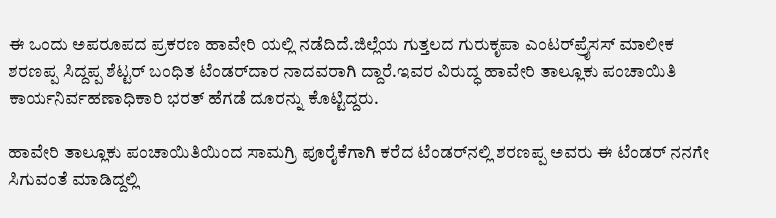ಈ ಒಂದು ಅಪರೂಪದ ಪ್ರಕರಣ ಹಾವೇರಿ ಯಲ್ಲಿ ನಡೆದಿದೆ.ಜಿಲ್ಲೆಯ ಗುತ್ತಲದ ಗುರುಕೃಪಾ ಎಂಟರ್‌ಪ್ರೈಸಸ್‌ ಮಾಲೀಕ ಶರಣಪ್ಪ ಸಿದ್ದಪ್ಪ ಶೆಟ್ಟರ್‌ ಬಂಧಿತ ಟೆಂಡರ್‌ದಾರ ನಾದವರಾಗಿ ದ್ದಾರೆ.ಇವರ ವಿರುದ್ಧ ಹಾವೇರಿ ತಾಲ್ಲೂಕು ಪಂಚಾಯಿತಿ ಕಾರ್ಯನಿರ್ವಹಣಾಧಿಕಾರಿ ಭರತ್‌ ಹೆಗಡೆ ದೂರನ್ನು ಕೊಟ್ಟಿದ್ದರು.

ಹಾವೇರಿ ತಾಲ್ಲೂಕು ಪಂಚಾಯಿತಿಯಿಂದ ಸಾಮಗ್ರಿ ಪೂರೈಕೆಗಾಗಿ ಕರೆದ ಟೆಂಡರ್‌ನಲ್ಲಿ ಶರಣಪ್ಪ ಅವರು ಈ ಟೆಂಡರ್‌ ನನಗೇ ಸಿಗುವಂತೆ ಮಾಡಿದ್ದಲ್ಲಿ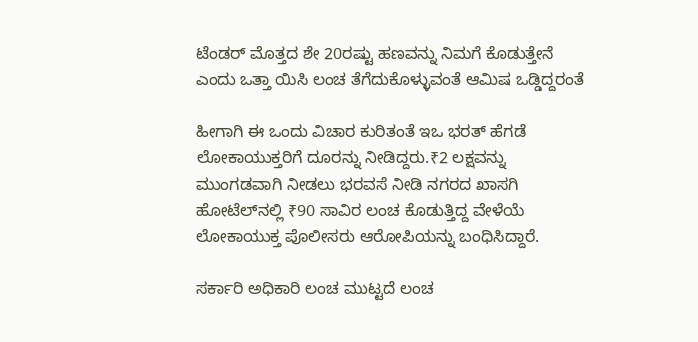ಟೆಂಡರ್‌ ಮೊತ್ತದ ಶೇ 20ರಷ್ಟು ಹಣವನ್ನು ನಿಮಗೆ ಕೊಡುತ್ತೇನೆ ಎಂದು ಒತ್ತಾ ಯಿಸಿ ಲಂಚ ತೆಗೆದುಕೊಳ್ಳುವಂತೆ ಆಮಿಷ ಒಡ್ಡಿದ್ದರಂತೆ

ಹೀಗಾಗಿ ಈ ಒಂದು ವಿಚಾರ ಕುರಿತಂತೆ ಇಒ ಭರತ್‌ ಹೆಗಡೆ ಲೋಕಾಯುಕ್ತರಿಗೆ ದೂರನ್ನು ನೀಡಿದ್ದರು.₹2 ಲಕ್ಷವನ್ನು ಮುಂಗಡವಾಗಿ ನೀಡಲು ಭರವಸೆ ನೀಡಿ ನಗರದ ಖಾಸಗಿ ಹೋಟೆಲ್‌ನಲ್ಲಿ ₹90 ಸಾವಿರ ಲಂಚ ಕೊಡುತ್ತಿದ್ದ ವೇಳೆಯೆ ಲೋಕಾಯುಕ್ತ ಪೊಲೀಸರು ಆರೋಪಿಯನ್ನು ಬಂಧಿಸಿದ್ದಾರೆ.

ಸರ್ಕಾರಿ ಅಧಿಕಾರಿ ಲಂಚ ಮುಟ್ಟದೆ ಲಂಚ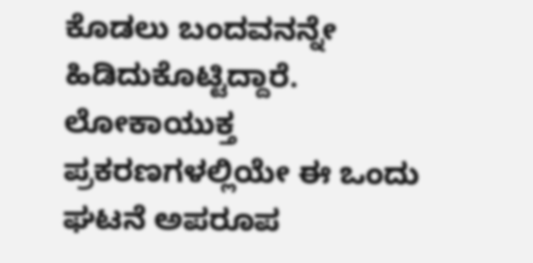ಕೊಡಲು ಬಂದವನನ್ನೇ ಹಿಡಿದುಕೊಟ್ಟಿದ್ದಾರೆ. ಲೋಕಾಯುಕ್ತ ಪ್ರಕರಣಗಳಲ್ಲಿಯೇ ಈ ಒಂದು ಘಟನೆ ಅಪರೂಪ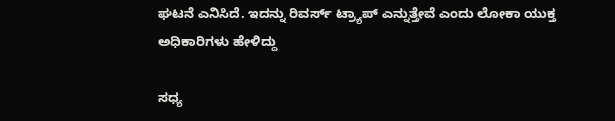ಘಟನೆ ಎನಿಸಿದೆ. ಇದನ್ನು ರಿವರ್ಸ್ ಟ್ರ್ಯಾಪ್‌ ಎನ್ನುತ್ತೇವೆ ಎಂದು ಲೋಕಾ ಯುಕ್ತ ಅಧಿಕಾರಿಗಳು ಹೇಳಿದ್ದು

ಸಧ್ಯ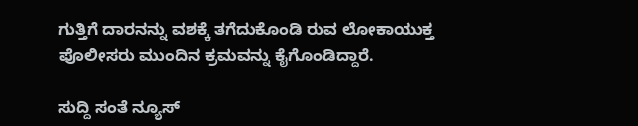ಗುತ್ತಿಗೆ ದಾರನನ್ನು ವಶಕ್ಕೆ ತಗೆದುಕೊಂಡಿ ರುವ ಲೋಕಾಯುಕ್ತ ಪೊಲೀಸರು ಮುಂದಿನ ಕ್ರಮವನ್ನು ಕೈಗೊಂಡಿದ್ದಾರೆ.

ಸುದ್ದಿ ಸಂತೆ ನ್ಯೂಸ್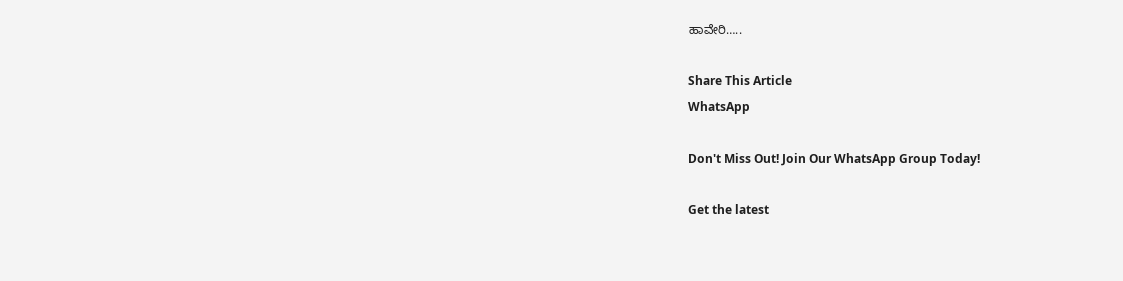ಹಾವೇರಿ…..

Share This Article
WhatsApp

Don't Miss Out! Join Our WhatsApp Group Today!

Get the latest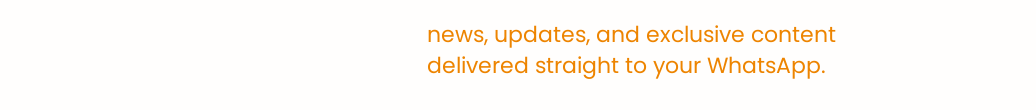news, updates, and exclusive content delivered straight to your WhatsApp.